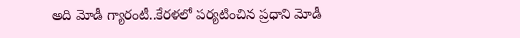అది మోడీ గ్యారంటీ..కేరళలో పర్యటించిన ప్రధాని మోడీ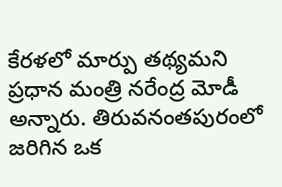కేరళలో మార్పు తథ్యమని ప్రధాన మంత్రి నరేంద్ర మోడీ అన్నారు. తిరువనంతపురంలో జరిగిన ఒక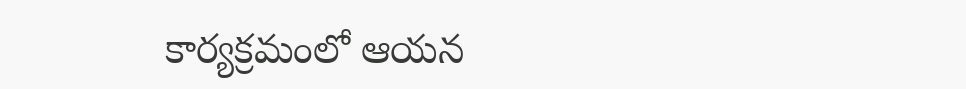కార్యక్రమంలో ఆయన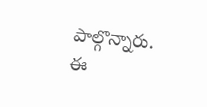పాల్గొన్నారు. ఈ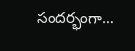సందర్భంగా…